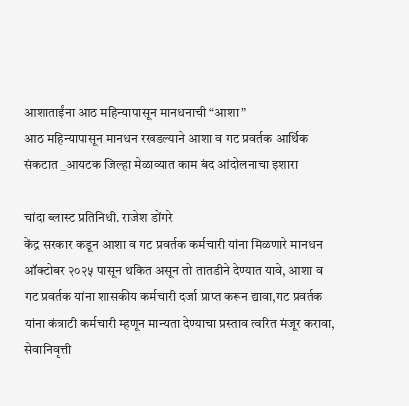आशाताईंना आठ महिन्यापासून मानधनाची “आशा”
आठ महिन्यापासून मानधन रखडल्याने आशा व गट प्रवर्तक आर्थिक संकटात _आयटक जिल्हा मेळाव्यात काम बंद आंदोलनाचा इशारा

चांदा ब्लास्ट प्रतिनिधी. राजेश डोंगरे
केंद्र सरकार कडून आशा व गट प्रवर्तक कर्मचारी यांना मिळणारे मानधन ऑक्टोबर २०२५ पासून थकित असून तो तातडीने देण्यात यावे, आशा व गट प्रवर्तक यांना शासकीय कर्मचारी दर्जा प्राप्त करून द्यावा,गट प्रवर्तक यांना कंत्राटी कर्मचारी म्हणून मान्यता देण्याचा प्रस्ताव त्वरित मंजूर करावा, सेवानिवृत्ती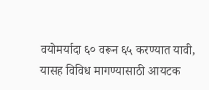वयोमर्यादा ६० वरून ६५ करण्यात यावी, यासह विविध मागण्यासाठी आयटक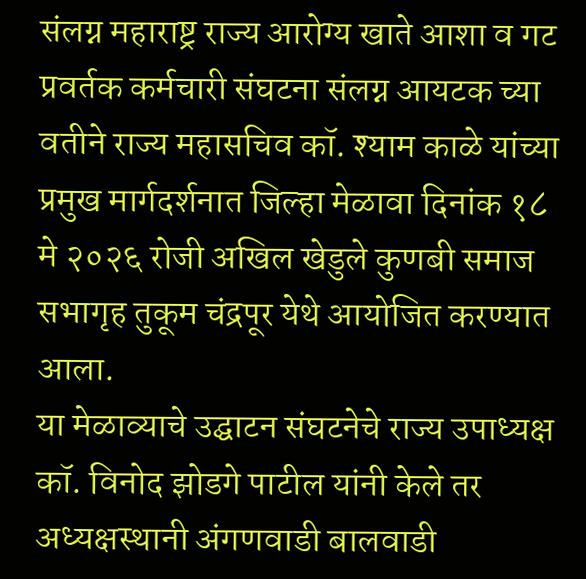संलग्न महाराष्ट्र राज्य आरोग्य खाते आशा व गट प्रवर्तक कर्मचारी संघटना संलग्न आयटक च्या वतीने राज्य महासचिव कॉ. श्याम काळे यांच्या प्रमुख मार्गदर्शनात जिल्हा मेळावा दिनांक १८ मे २०२६ रोजी अखिल खेडुले कुणबी समाज सभागृह तुकूम चंद्रपूर येथे आयोजित करण्यात आला.
या मेळाव्याचे उद्घाटन संघटनेचे राज्य उपाध्यक्ष कॉ. विनोद झोडगे पाटील यांनी केले तर अध्यक्षस्थानी अंगणवाडी बालवाडी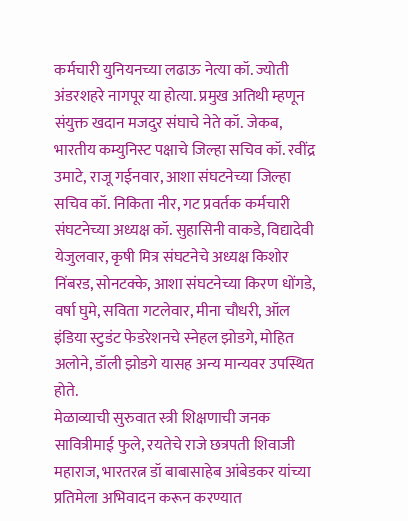कर्मचारी युनियनच्या लढाऊ नेत्या कॉ. ज्योती अंडरशहरे नागपूर या होत्या. प्रमुख अतिथी म्हणून संयुक्त खदान मजदुर संघाचे नेते कॉ. जेकब, भारतीय कम्युनिस्ट पक्षाचे जिल्हा सचिव कॉ. रवींद्र उमाटे, राजू गईनवार, आशा संघटनेच्या जिल्हा सचिव कॉ. निकिता नीर, गट प्रवर्तक कर्मचारी संघटनेच्या अध्यक्ष कॉ. सुहासिनी वाकडे, विद्यादेवी येजुलवार, कृषी मित्र संघटनेचे अध्यक्ष किशोर निंबरड, सोनटक्के, आशा संघटनेच्या किरण धोंगडे, वर्षा घुमे, सविता गटलेवार, मीना चौधरी, ऑल इंडिया स्टुडंट फेडरेशनचे स्नेहल झोडगे, मोहित अलोने, डॉली झोडगे यासह अन्य मान्यवर उपस्थित होते.
मेळाव्याची सुरुवात स्त्री शिक्षणाची जनक सावित्रीमाई फुले, रयतेचे राजे छत्रपती शिवाजी महाराज, भारतरत्न डॉ बाबासाहेब आंबेडकर यांच्या प्रतिमेला अभिवादन करून करण्यात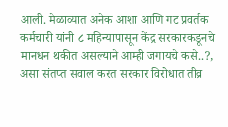आली. मेळाव्यात अनेक आशा आणि गट प्रवर्तक कर्मचारी यांनी ८ महिन्यापासून केंद्र सरकारकडूनचे मानधन थकीत असल्याने आम्ही जगायचे कसे..?, असा संतप्त सवाल करत सरकार विरोधात तीव्र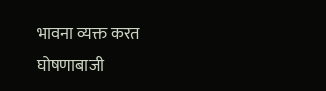भावना व्यक्त करत घोषणाबाजी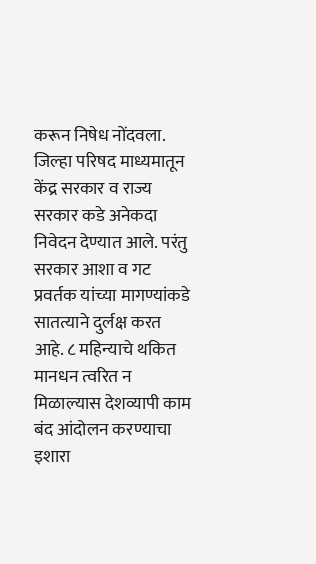करून निषेध नोंदवला. जिल्हा परिषद माध्यमातून केंद्र सरकार व राज्य सरकार कडे अनेकदा निवेदन देण्यात आले. परंतु सरकार आशा व गट प्रवर्तक यांच्या मागण्यांकडे सातत्याने दुर्लक्ष करत आहे. ८ महिन्याचे थकित मानधन त्वरित न मिळाल्यास देशव्यापी काम बंद आंदोलन करण्याचा इशारा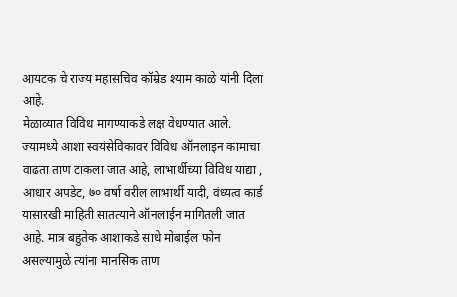आयटक चे राज्य महासचिव कॉम्रेड श्याम काळे यांनी दिला आहे.
मेळाव्यात विविध मागण्याकडे लक्ष वेधण्यात आले. ज्यामध्ये आशा स्वयंसेविकावर विविध ऑनलाइन कामाचा वाढता ताण टाकला जात आहे, लाभार्थीच्या विविध याद्या , आधार अपडेट, ७० वर्षा वरील लाभार्थी यादी, वंध्यत्व कार्ड यासारखी माहिती सातत्याने ऑनलाईन मागितली जात आहे. मात्र बहुतेक आशाकडे साधे मोबाईल फोन असल्यामुळे त्यांना मानसिक ताण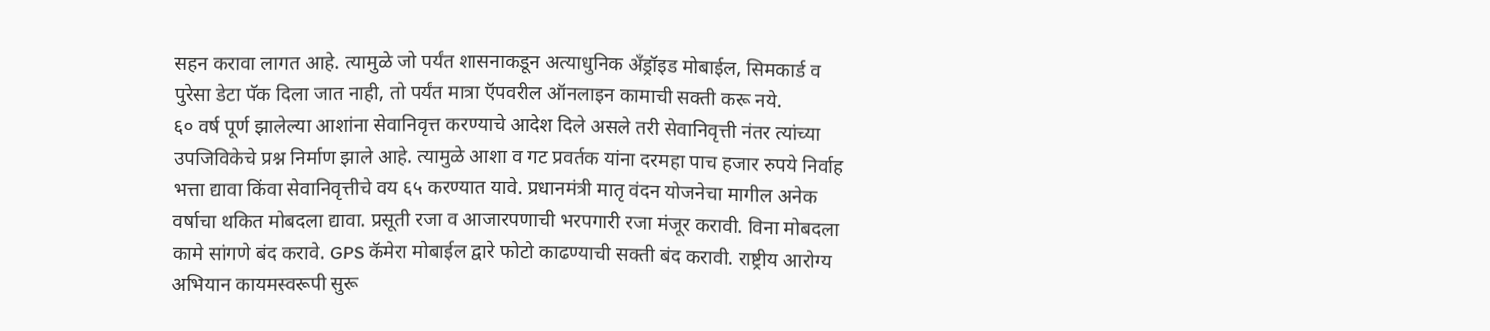सहन करावा लागत आहे. त्यामुळे जो पर्यंत शासनाकडून अत्याधुनिक अँड्रॉइड मोबाईल, सिमकार्ड व पुरेसा डेटा पॅक दिला जात नाही, तो पर्यंत मात्रा ऍपवरील ऑनलाइन कामाची सक्ती करू नये.
६० वर्ष पूर्ण झालेल्या आशांना सेवानिवृत्त करण्याचे आदेश दिले असले तरी सेवानिवृत्ती नंतर त्यांच्या उपजिविकेचे प्रश्न निर्माण झाले आहे. त्यामुळे आशा व गट प्रवर्तक यांना दरमहा पाच हजार रुपये निर्वाह भत्ता द्यावा किंवा सेवानिवृत्तीचे वय ६५ करण्यात यावे. प्रधानमंत्री मातृ वंदन योजनेचा मागील अनेक वर्षाचा थकित मोबदला द्यावा. प्रसूती रजा व आजारपणाची भरपगारी रजा मंजूर करावी. विना मोबदला कामे सांगणे बंद करावे. GPS कॅमेरा मोबाईल द्वारे फोटो काढण्याची सक्ती बंद करावी. राष्ट्रीय आरोग्य अभियान कायमस्वरूपी सुरू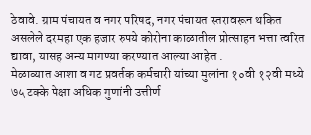ठेवावे. ग्राम पंचायत व नगर परिषद, नगर पंचायत स्तरावरून थकित असलेले दरमहा एक हजार रुपये कोरोना काळातील प्रोत्साहन भत्ता त्वरित द्यावा, यासह अन्य मागण्या करण्यात आल्या आहेत .
मेळाव्यात आशा व गट प्रवर्तक कर्मचारी यांच्या मुलांना १०वी १२वी मध्ये ७५ टक्के पेक्षा अधिक गुणांनी उत्तीर्ण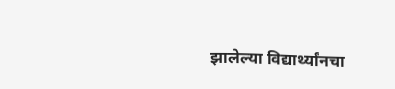झालेल्या विद्यार्थ्यांनचा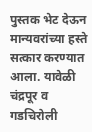पुस्तक भेट देऊन मान्यवरांच्या हस्ते सत्कार करण्यात आला. यावेळी चंद्रपूर व गडचिरोली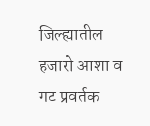जिल्ह्यातील हजारो आशा व गट प्रवर्तक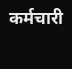कर्मचारी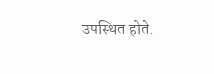उपस्थित होते.